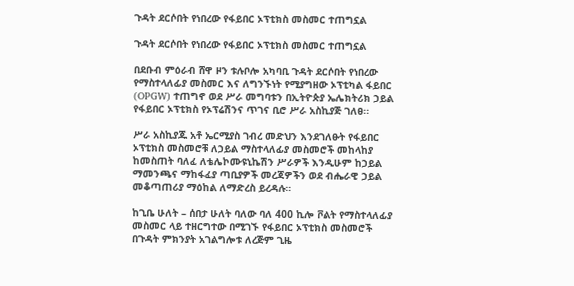ጉዳት ደርሶበት የነበረው የፋይበር ኦፕቲክስ መስመር ተጠግኗል

ጉዳት ደርሶበት የነበረው የፋይበር ኦፕቲክስ መስመር ተጠግኗል

በደቡብ ምዕራብ ሸዋ ዞን ቱሉቦሎ አካባቢ ጉዳት ደርሶበት የነበረው የማስተላለፊያ መስመር እና ለግንኙነት የሚያግዘው ኦፕቲካል ፋይበር (OPGW) ተጠግኖ ወደ ሥራ መግባቱን በኢትዮጵያ ኤሌክትሪክ ኃይል የፋይበር ኦፕቲክስ የኦፕሬሽንና ጥገና ቢሮ ሥራ አስኪያጅ ገለፀ፡፡

ሥራ አስኪያጁ አቶ ኤርሚያስ ገብረ መድህን እንደገለፁት የፋይበር ኦፕቲክስ መስመሮቹ ለኃይል ማስተላለፊያ መስመሮች መከላከያ ከመስጠት ባለፈ ለቴሌኮሙዩኒኬሽን ሥራዎች እንዲሁም ከኃይል ማመንጫና ማከፋፈያ ጣቢያዎች መረጃዎችን ወደ ብሔራዊ ኃይል መቆጣጠሪያ ማዕከል ለማድረስ ይረዳሉ።

ከጊቤ ሁለት – ሰበታ ሁለት ባለው ባለ 400 ኪሎ ቮልት የማስተላለፊያ መስመር ላይ ተዘርግተው በሚገኙ የፋይበር ኦፕቲክስ መስመሮች በጉዳት ምክንያት አገልግሎቱ ለረጅም ጊዜ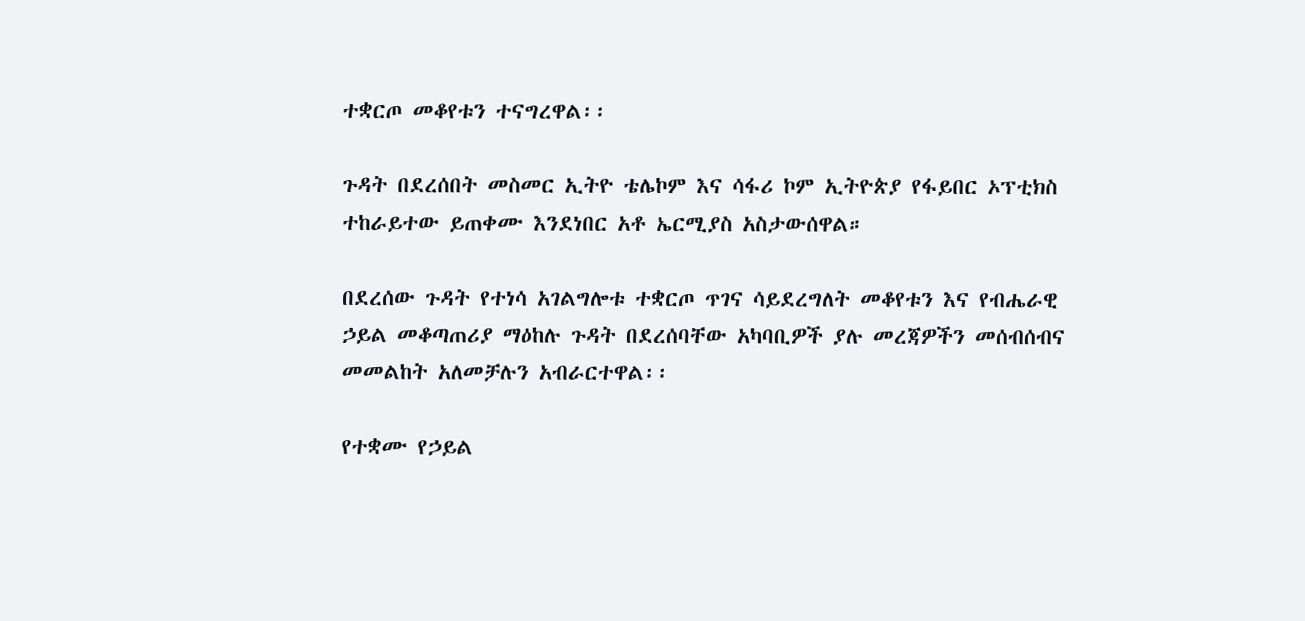ተቋርጦ መቆየቱን ተናግረዋል፡፡

ጉዳት በደረሰበት መስመር ኢትዮ ቴሌኮም እና ሳፋሪ ኮም ኢትዮጵያ የፋይበር ኦፕቲክስ ተከራይተው ይጠቀሙ እንደነበር አቶ ኤርሚያስ አስታውሰዋል።

በደረሰው ጉዳት የተነሳ አገልግሎቱ ተቋርጦ ጥገና ሳይደረግለት መቆየቱን እና የብሔራዊ ኃይል መቆጣጠሪያ ማዕከሉ ጉዳት በደረሰባቸው አካባቢዎች ያሉ መረጃዎችን መሰብሰብና መመልከት አለመቻሉን አብራርተዋል፡፡

የተቋሙ የኃይል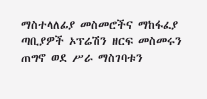ማስተላለፊያ መስመሮችና ማከፋፈያ ጣቢያዎች ኦፕሬሽን ዘርፍ መስመሩን ጠግኖ ወደ ሥራ ማስገባቱን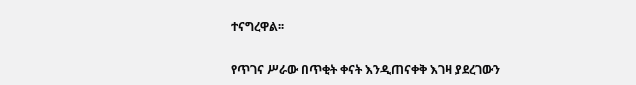ተናግረዋል፡፡

የጥገና ሥራው በጥቂት ቀናት እንዲጠናቀቅ እገዛ ያደረገውን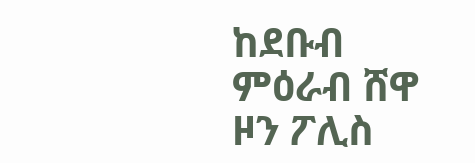ከደቡብ ምዕራብ ሸዋ ዞን ፖሊስ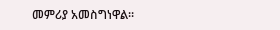መምሪያ አመስግነዋል።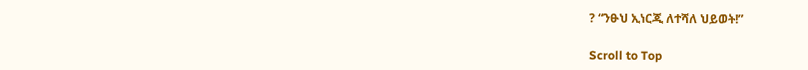? “ንፁህ ኢነርጂ ለተሻለ ህይወት!”

Scroll to Top